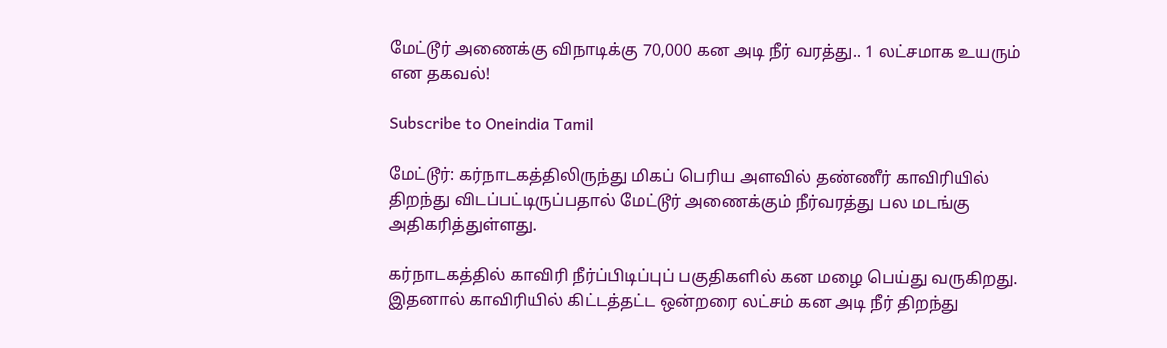மேட்டூர் அணைக்கு விநாடிக்கு 70,000 கன அடி நீர் வரத்து.. 1 லட்சமாக உயரும் என தகவல்!

Subscribe to Oneindia Tamil

மேட்டூர்: கர்நாடகத்திலிருந்து மிகப் பெரிய அளவில் தண்ணீர் காவிரியில் திறந்து விடப்பட்டிருப்பதால் மேட்டூர் அணைக்கும் நீர்வரத்து பல மடங்கு அதிகரித்துள்ளது.

கர்நாடகத்தில் காவிரி நீர்ப்பிடிப்புப் பகுதிகளில் கன மழை பெய்து வருகிறது. இதனால் காவிரியில் கிட்டத்தட்ட ஒன்றரை லட்சம் கன அடி நீர் திறந்து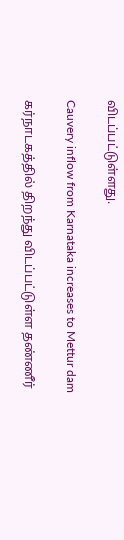விடப்பட்டுள்ளது.

Cauvery inflow from Karnataka increases to Mettur dam

கர்நாடகத்தில் திறந்து விடப்பட்டுள்ள தண்ணீர்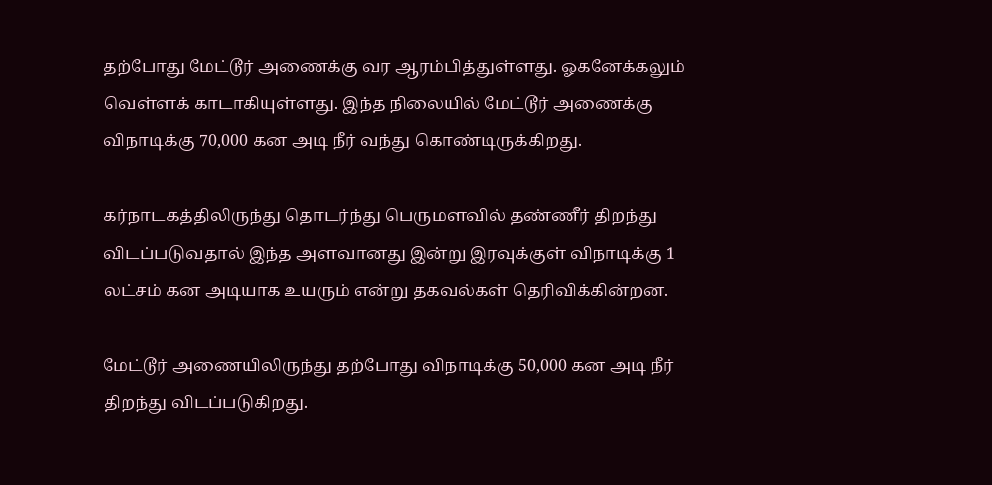தற்போது மேட்டூர் அணைக்கு வர ஆரம்பித்துள்ளது. ஓகனேக்கலும் வெள்ளக் காடாகியுள்ளது. இந்த நிலையில் மேட்டூர் அணைக்கு விநாடிக்கு 70,000 கன அடி நீர் வந்து கொண்டிருக்கிறது.

கர்நாடகத்திலிருந்து தொடர்ந்து பெருமளவில் தண்ணீர் திறந்து விடப்படுவதால் இந்த அளவானது இன்று இரவுக்குள் விநாடிக்கு 1 லட்சம் கன அடியாக உயரும் என்று தகவல்கள் தெரிவிக்கின்றன.

மேட்டூர் அணையிலிருந்து தற்போது விநாடிக்கு 50,000 கன அடி நீர் திறந்து விடப்படுகிறது.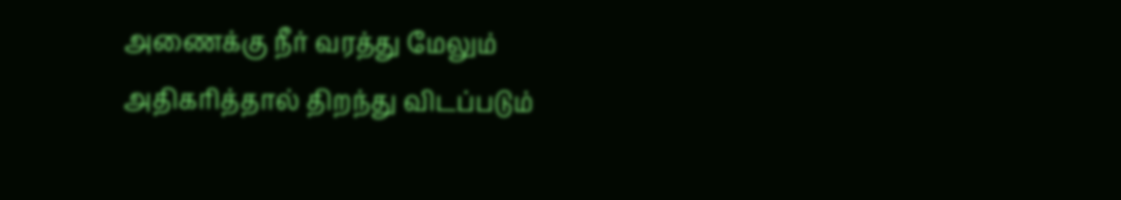அணைக்கு நீர் வரத்து மேலும் அதிகரித்தால் திறந்து விடப்படும்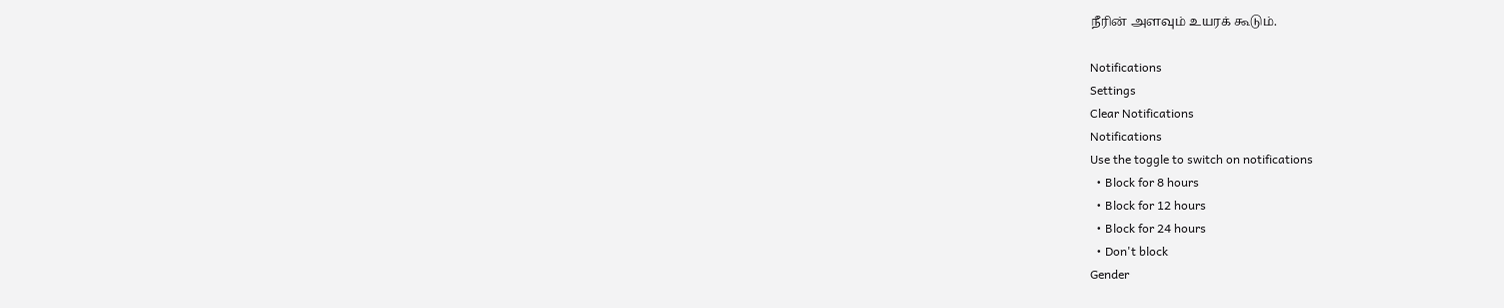நீரின் அளவும் உயரக் கூடும்.

Notifications
Settings
Clear Notifications
Notifications
Use the toggle to switch on notifications
  • Block for 8 hours
  • Block for 12 hours
  • Block for 24 hours
  • Don't block
Gender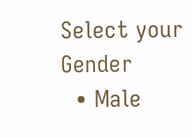Select your Gender
  • Male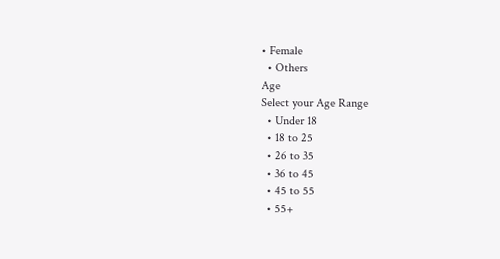• Female
  • Others
Age
Select your Age Range
  • Under 18
  • 18 to 25
  • 26 to 35
  • 36 to 45
  • 45 to 55
  • 55+